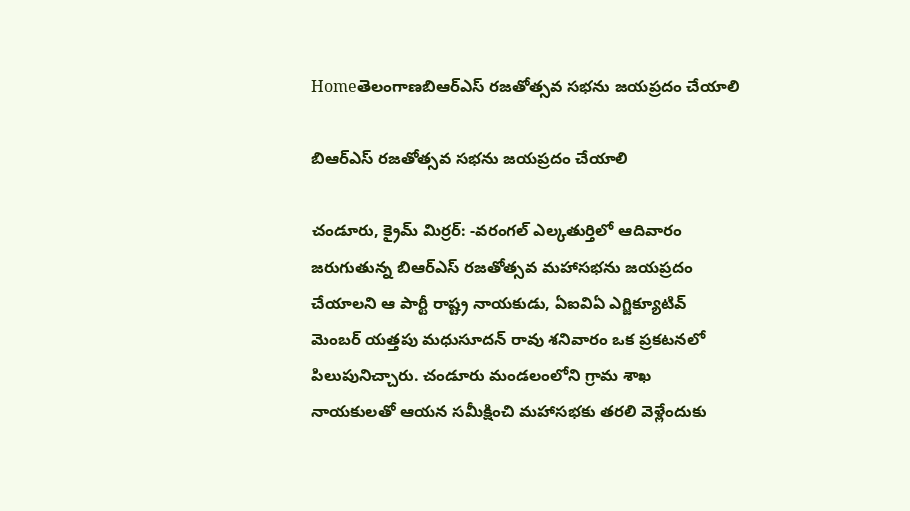Homeతెలంగాణబిఆర్ఎస్ రజతోత్సవ సభను జయప్రదం చేయాలి

బిఆర్ఎస్ రజతోత్సవ సభను జయప్రదం చేయాలి

చండూరు, క్రైమ్ మిర్రర్: -వరంగల్ ఎల్కతుర్తిలో ఆదివారం జరుగుతున్న బిఆర్ఎస్ రజతోత్సవ మహాసభను జయప్రదం చేయాలని ఆ పార్టీ రాష్ట్ర నాయకుడు, ఏఐవిఏ ఎగ్జిక్యూటివ్ మెంబర్ యత్తపు మధుసూదన్ రావు శనివారం ఒక ప్రకటనలో పిలుపునిచ్చారు. చండూరు మండలంలోని గ్రామ శాఖ నాయకులతో ఆయన సమీక్షించి మహాసభకు తరలి వెళ్లేందుకు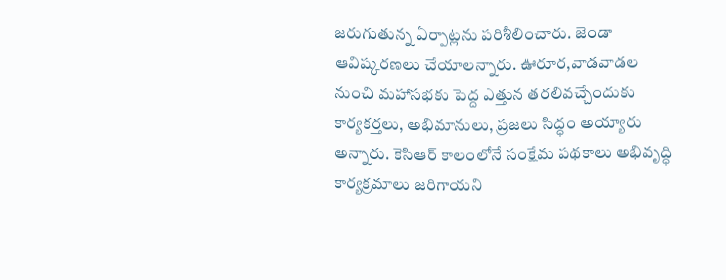జరుగుతున్న ఏర్పాట్లను పరిశీలించారు. జెండా ఆవిష్కరణలు చేయాలన్నారు. ఊరూర,వాడవాడల నుంచి మహాసభకు పెద్ద ఎత్తున తరలివచ్చేందుకు కార్యకర్తలు, అభిమానులు, ప్రజలు సిద్ధం అయ్యారు అన్నారు. కెసిఆర్ కాలంలోనే సంక్షేమ పథకాలు అభివృద్ధి కార్యక్రమాలు జరిగాయని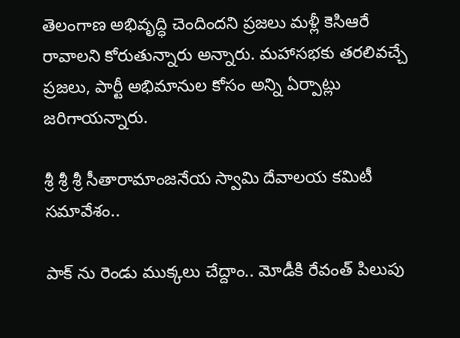తెలంగాణ అభివృద్ధి చెందిందని ప్రజలు మళ్లీ కెసిఆరే రావాలని కోరుతున్నారు అన్నారు. మహాసభకు తరలివచ్చే ప్రజలు, పార్టీ అభిమానుల కోసం అన్ని ఏర్పాట్లు జరిగాయన్నారు.

శ్రీ శ్రీ శ్రీ సీతారామాంజనేయ స్వామి దేవాలయ కమిటీ సమావేశం..

పాక్ ను రెండు ముక్కలు చేద్దాం.. మోడీకి రేవంత్ పిలుపు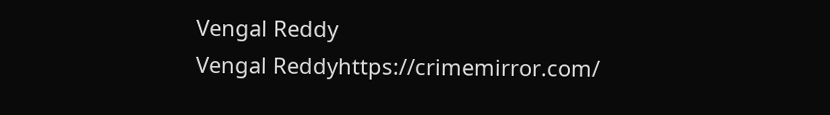Vengal Reddy
Vengal Reddyhttps://crimemirror.com/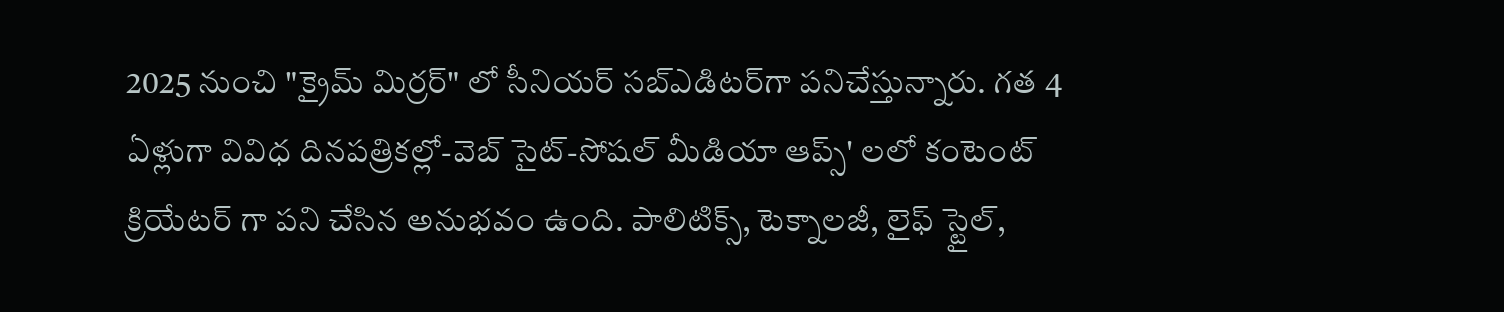2025 నుంచి "క్రైమ్ మిర్రర్" లో సీనియర్ సబ్‌ఎడిటర్‌గా పనిచేస్తున్నారు. గత 4 ఏళ్లుగా వివిధ దినపత్రికల్లో-వెబ్ సైట్-సోషల్ మీడియా ఆప్స్' లలో కంటెంట్ క్రియేటర్ గా పని చేసిన అనుభవం ఉంది. పాలిటిక్స్‌, టెక్నాలజీ, లైఫ్‌ స్టైల్‌,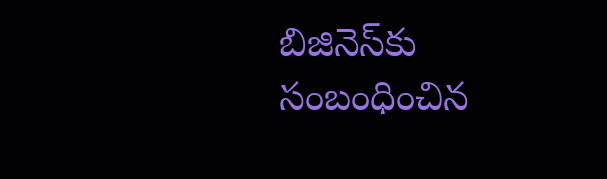బిజినెస్‌కు సంబంధించిన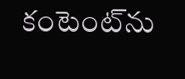కంటెంట్‌ను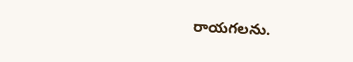రాయగలను.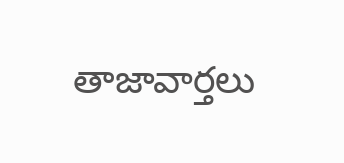తాజావార్తలు